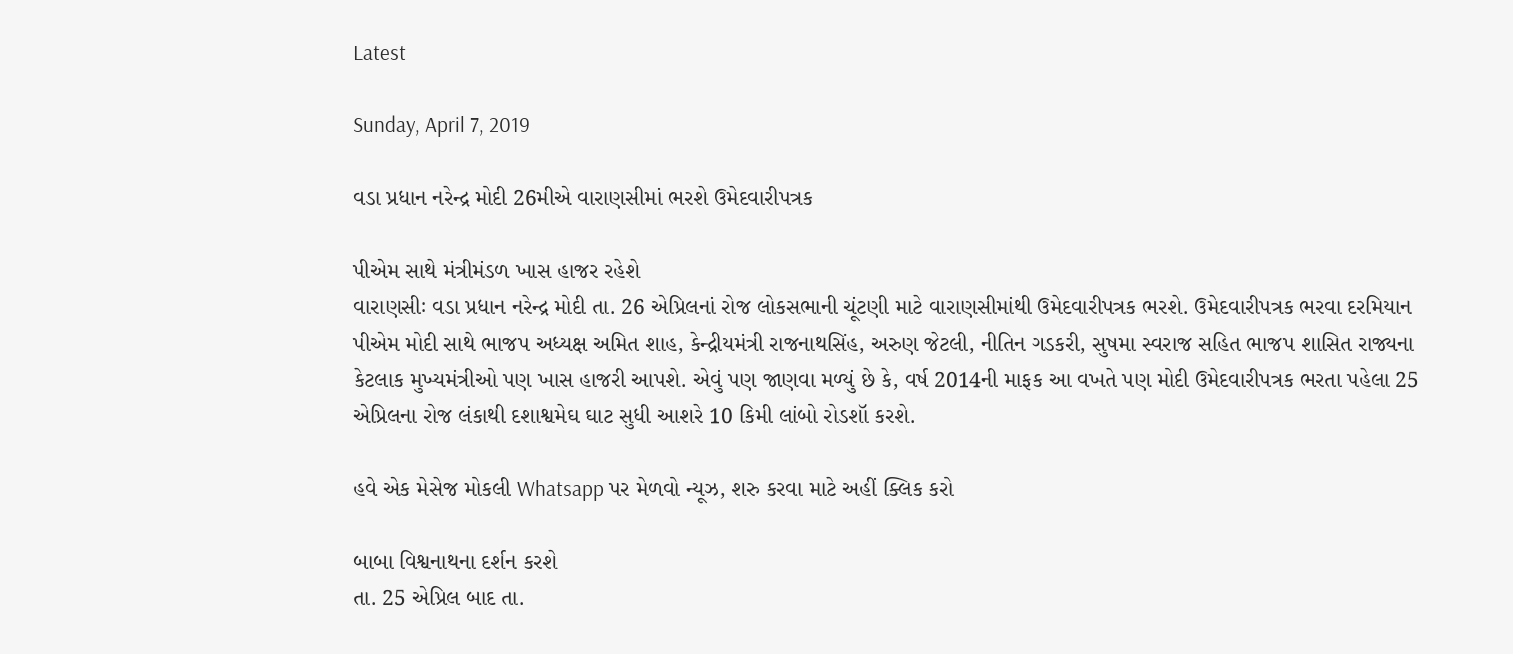Latest

Sunday, April 7, 2019

વડા પ્રધાન નરેન્દ્ર મોદી 26મીએ વારાણસીમાં ભરશે ઉમેદવારીપત્રક

પીએમ સાથે મંત્રીમંડળ ખાસ હાજર રહેશે
વારાણસીઃ વડા પ્રધાન નરેન્દ્ર મોદી તા. 26 એપ્રિલનાં રોજ લોકસભાની ચૂંટણી માટે વારાણસીમાંથી ઉમેદવારીપત્રક ભરશે. ઉમેદવારીપત્રક ભરવા દરમિયાન પીએમ મોદી સાથે ભાજપ અધ્યક્ષ અમિત શાહ, કેન્દ્રીયમંત્રી રાજનાથસિંહ, અરુણ જેટલી, નીતિન ગડકરી, સુષમા સ્વરાજ સહિત ભાજપ શાસિત રાજ્યના કેટલાક મુખ્યમંત્રીઓ પણ ખાસ હાજરી આપશે. એવું પણ જાણવા મળ્યું છે કે, વર્ષ 2014ની માફક આ વખતે પણ મોદી ઉમેદવારીપત્રક ભરતા પહેલા 25 એપ્રિલના રોજ લંકાથી દશાશ્વમેઘ ઘાટ સુધી આશરે 10 કિમી લાંબો રોડશૉ કરશે.

હવે એક મેસેજ મોકલી Whatsapp પર મેળવો ન્યૂઝ, શરુ કરવા માટે અહીં ક્લિક કરો

બાબા વિશ્વનાથના દર્શન કરશે
તા. 25 એપ્રિલ બાદ તા.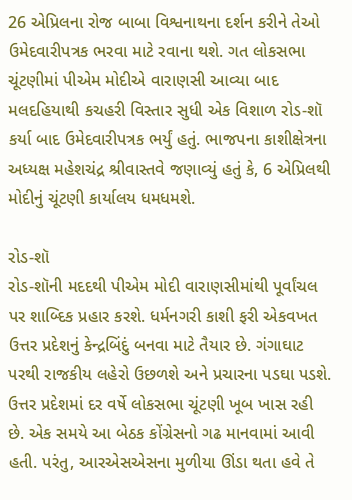26 એપ્રિલના રોજ બાબા વિશ્વનાથના દર્શન કરીને તેઓ ઉમેદવારીપત્રક ભરવા માટે રવાના થશે. ગત લોકસભા ચૂંટણીમાં પીએમ મોદીએ વારાણસી આવ્યા બાદ મલદહિયાથી કચહરી વિસ્તાર સુધી એક વિશાળ રોડ-શૉ કર્યા બાદ ઉમેદવારીપત્રક ભર્યું હતું. ભાજપના કાશીક્ષેત્રના અધ્યક્ષ મહેશચંદ્ર શ્રીવાસ્તવે જણાવ્યું હતું કે, 6 એપ્રિલથી મોદીનું ચૂંટણી કાર્યાલય ધમધમશે.

રોડ-શૉ
રોડ-શૉની મદદથી પીએમ મોદી વારાણસીમાંથી પૂર્વાંચલ પર શાબ્દિક પ્રહાર કરશે. ધર્મનગરી કાશી ફરી એકવખત ઉત્તર પ્રદેશનું કેન્દ્રબિંદું બનવા માટે તૈયાર છે. ગંગાઘાટ પરથી રાજકીય લહેરો ઉછળશે અને પ્રચારના પડઘા પડશે. ઉત્તર પ્રદેશમાં દર વર્ષે લોકસભા ચૂંટણી ખૂબ ખાસ રહી છે. એક સમયે આ બેઠક કોંગ્રેસનો ગઢ માનવામાં આવી હતી. પરંતુ, આરએસએસના મુળીયા ઊંડા થતા હવે તે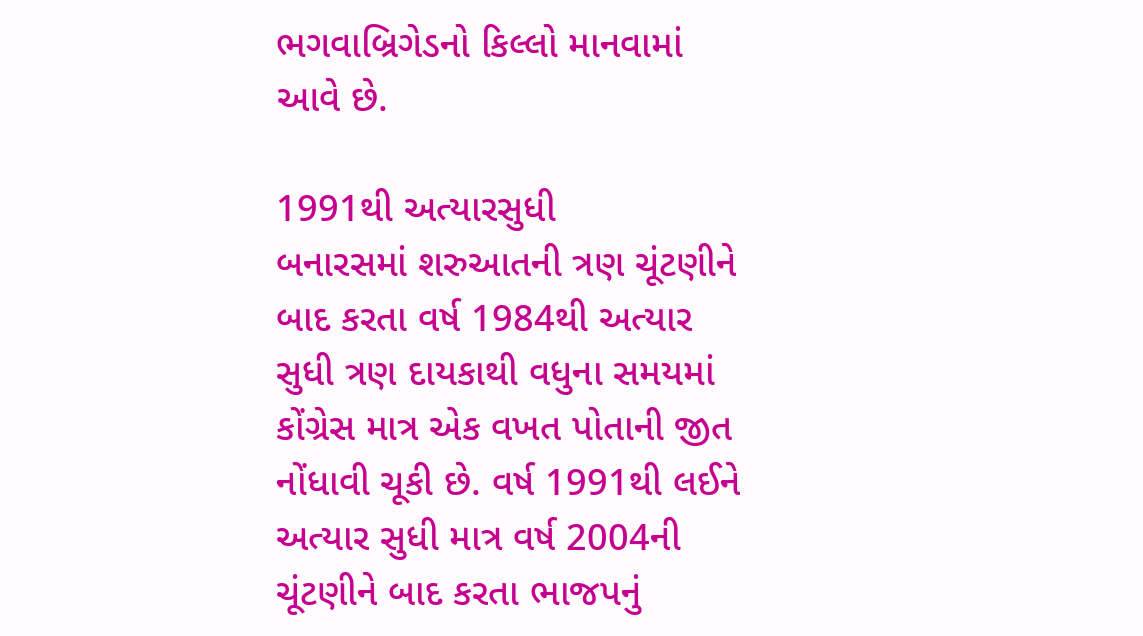ભગવાબ્રિગેડનો કિલ્લો માનવામાં આવે છે.

1991થી અત્યારસુધી
બનારસમાં શરુઆતની ત્રણ ચૂંટણીને બાદ કરતા વર્ષ 1984થી અત્યાર સુધી ત્રણ દાયકાથી વધુના સમયમાં કોંગ્રેસ માત્ર એક વખત પોતાની જીત નોંધાવી ચૂકી છે. વર્ષ 1991થી લઈને અત્યાર સુધી માત્ર વર્ષ 2004ની ચૂંટણીને બાદ કરતા ભાજપનું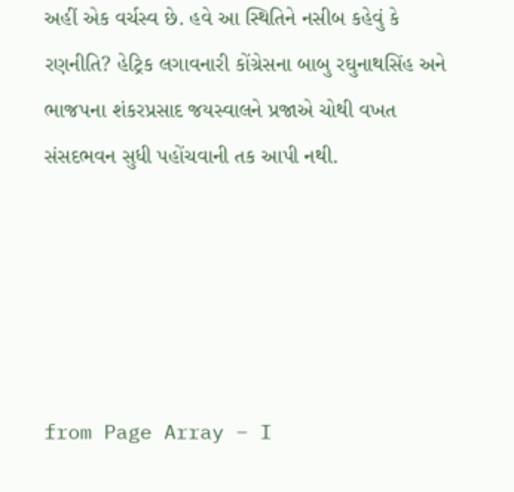અહીં એક વર્ચસ્વ છે. હવે આ સ્થિતિને નસીબ કહેવું કે રણનીતિ? હેટ્રિક લગાવનારી કોંગ્રેસના બાબુ રઘુનાથસિંહ અને ભાજપના શંકરપ્રસાદ જયસ્વાલને પ્રજાએ ચોથી વખત સંસદભવન સુધી પહોંચવાની તક આપી નથી.





from Page Array – I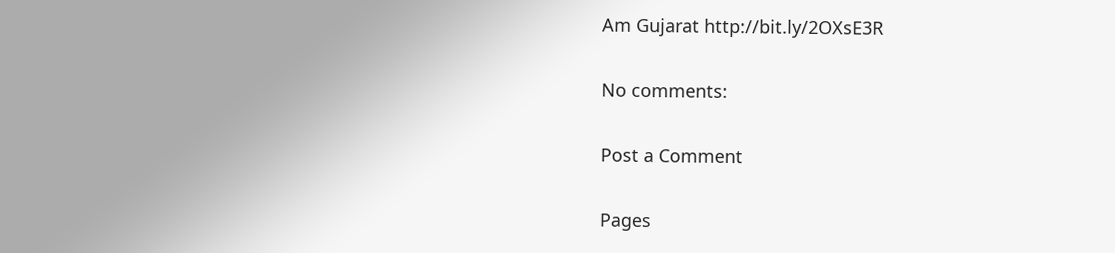Am Gujarat http://bit.ly/2OXsE3R

No comments:

Post a Comment

Pages